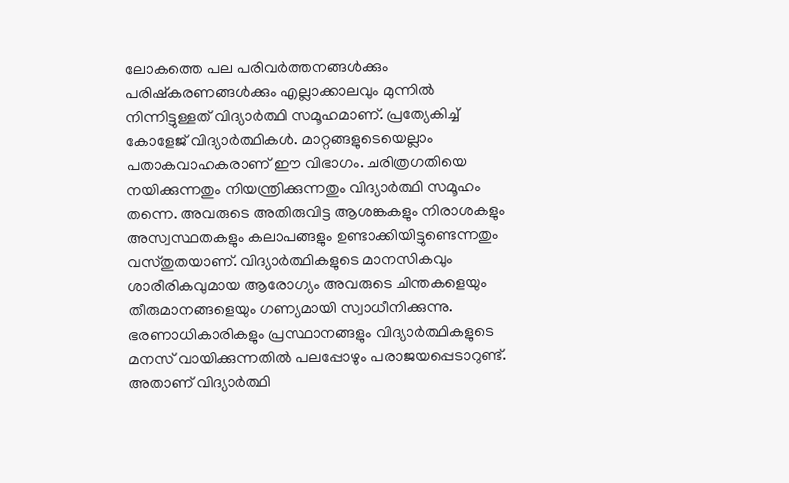ലോകത്തെ പല പരിവർത്തനങ്ങൾക്കും പരിഷ്കരണങ്ങൾക്കും എല്ലാക്കാലവും മുന്നിൽ നിന്നിട്ടുള്ളത് വിദ്യാർത്ഥി സമൂഹമാണ്. പ്രത്യേകിച്ച് കോളേജ് വിദ്യാർത്ഥികൾ. മാറ്റങ്ങളുടെയെല്ലാം പതാകവാഹകരാണ് ഈ വിഭാഗം. ചരിത്രഗതിയെ നയിക്കുന്നതും നിയന്ത്രിക്കുന്നതും വിദ്യാർത്ഥി സമൂഹം തന്നെ. അവരുടെ അതിരുവിട്ട ആശങ്കകളും നിരാശകളും അസ്വസ്ഥതകളും കലാപങ്ങളും ഉണ്ടാക്കിയിട്ടുണ്ടെന്നതും വസ്തുതയാണ്. വിദ്യാർത്ഥികളുടെ മാനസികവും ശാരീരികവുമായ ആരോഗ്യം അവരുടെ ചിന്തകളെയും തീരുമാനങ്ങളെയും ഗണ്യമായി സ്വാധീനിക്കുന്നു. ഭരണാധികാരികളും പ്രസ്ഥാനങ്ങളും വിദ്യാർത്ഥികളുടെ മനസ് വായിക്കുന്നതിൽ പലപ്പോഴും പരാജയപ്പെടാറുണ്ട്. അതാണ് വിദ്യാർത്ഥി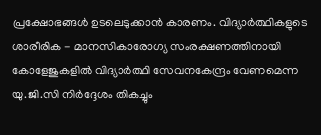പ്രക്ഷോഭങ്ങൾ ഉടലെടുക്കാൻ കാരണം. വിദ്യാർത്ഥികളുടെ ശാരീരിക - മാനസികാരോഗ്യ സംരക്ഷണത്തിനായി കോളേജുകളിൽ വിദ്യാർത്ഥി സേവനകേന്ദ്രം വേണമെന്ന യു.ജി.സി നിർദ്ദേശം തികച്ചും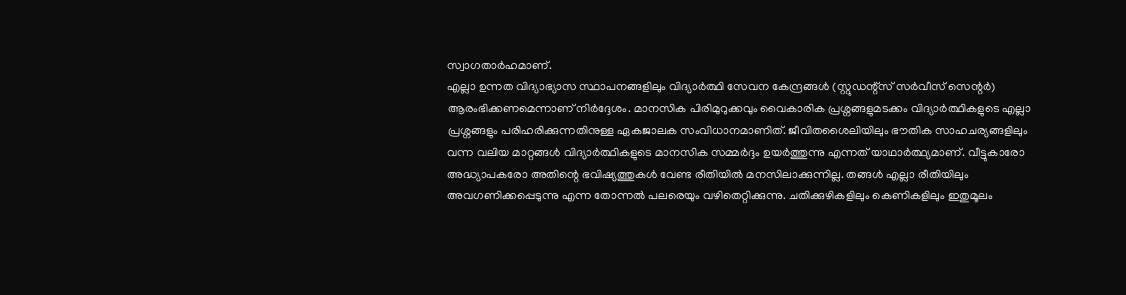സ്വാഗതാർഹമാണ്.
എല്ലാ ഉന്നത വിദ്യാഭ്യാസ സ്ഥാപനങ്ങളിലും വിദ്യാർത്ഥി സേവന കേന്ദ്രങ്ങൾ (സ്റ്റുഡന്റ്സ് സർവീസ് സെന്റർ) ആരംഭിക്കണമെന്നാണ് നിർദ്ദേശം. മാനസിക പിരിമുറുക്കവും വൈകാരിക പ്രശ്നങ്ങളുമടക്കം വിദ്യാർത്ഥികളുടെ എല്ലാ പ്രശ്നങ്ങളും പരിഹരിക്കുന്നതിനുള്ള ഏകജാലക സംവിധാനമാണിത്. ജീവിതശൈലിയിലും ഭൗതിക സാഹചര്യങ്ങളിലും വന്ന വലിയ മാറ്റങ്ങൾ വിദ്യാർത്ഥികളുടെ മാനസിക സമ്മർദ്ദം ഉയർത്തുന്നു എന്നത് യാഥാർത്ഥ്യമാണ്. വീട്ടുകാരോ അദ്ധ്യാപകരോ അതിന്റെ ഭവിഷ്യത്തുകൾ വേണ്ട രീതിയിൽ മനസിലാക്കുന്നില്ല. തങ്ങൾ എല്ലാ രീതിയിലും അവഗണിക്കപ്പെടുന്നു എന്ന തോന്നൽ പലരെയും വഴിതെറ്റിക്കുന്നു. ചതിക്കുഴികളിലും കെണികളിലും ഇതുമൂലം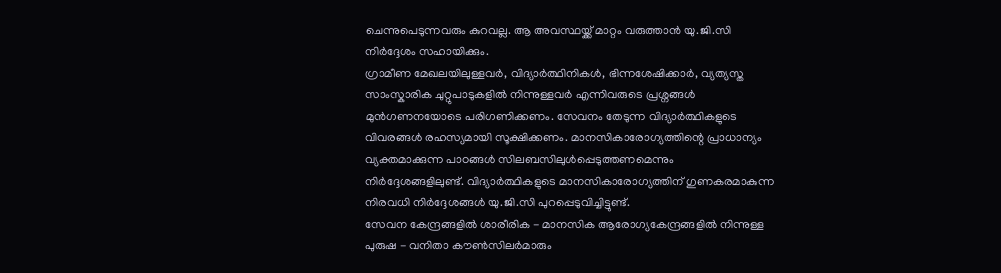ചെന്നുപെടുന്നവരും കുറവല്ല. ആ അവസ്ഥയ്ക്ക് മാറ്റം വരുത്താൻ യു.ജി.സി നിർദ്ദേശം സഹായിക്കും.
ഗ്രാമീണ മേഖലയിലുള്ളവർ, വിദ്യാർത്ഥിനികൾ, ഭിന്നശേഷിക്കാർ, വ്യത്യസ്ത സാംസ്കാരിക ചുറ്റുപാടുകളിൽ നിന്നുള്ളവർ എന്നിവരുടെ പ്രശ്നങ്ങൾ മുൻഗണനയോടെ പരിഗണിക്കണം. സേവനം തേടുന്ന വിദ്യാർത്ഥികളുടെ വിവരങ്ങൾ രഹസ്യമായി സൂക്ഷിക്കണം. മാനസികാരോഗ്യത്തിന്റെ പ്രാധാന്യം വ്യക്തമാക്കുന്ന പാഠങ്ങൾ സിലബസിലുൾപ്പെടുത്തണമെന്നും നിർദ്ദേശങ്ങളിലുണ്ട്. വിദ്യാർത്ഥികളുടെ മാനസികാരോഗ്യത്തിന് ഗുണകരമാകുന്ന നിരവധി നിർദ്ദേശങ്ങൾ യു.ജി.സി പുറപ്പെടുവിച്ചിട്ടുണ്ട്.
സേവന കേന്ദ്രങ്ങളിൽ ശാരീരിക - മാനസിക ആരോഗ്യകേന്ദ്രങ്ങളിൽ നിന്നുള്ള പുരുഷ - വനിതാ കൗൺസിലർമാരും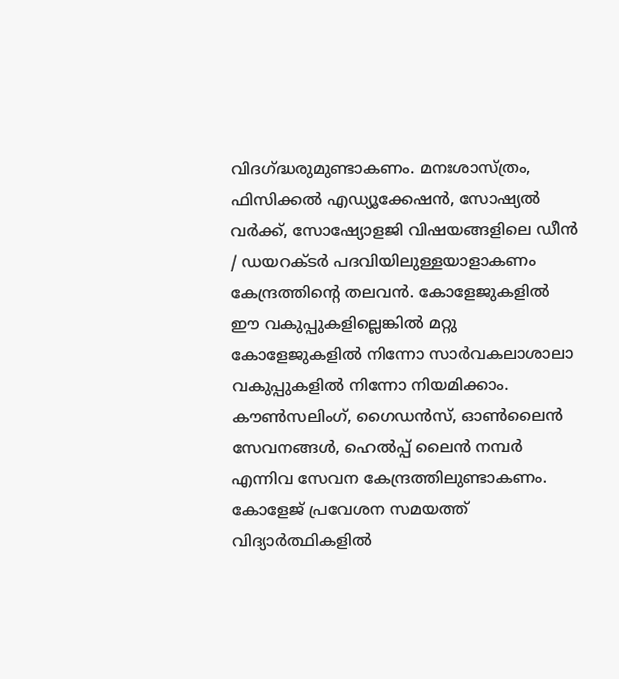വിദഗ്ദ്ധരുമുണ്ടാകണം. മനഃശാസ്ത്രം, ഫിസിക്കൽ എഡ്യൂക്കേഷൻ, സോഷ്യൽ വർക്ക്, സോഷ്യോളജി വിഷയങ്ങളിലെ ഡീൻ / ഡയറക്ടർ പദവിയിലുള്ളയാളാകണം കേന്ദ്രത്തിന്റെ തലവൻ. കോളേജുകളിൽ ഈ വകുപ്പുകളില്ലെങ്കിൽ മറ്റു കോളേജുകളിൽ നിന്നോ സാർവകലാശാലാ വകുപ്പുകളിൽ നിന്നോ നിയമിക്കാം. കൗൺസലിംഗ്, ഗൈഡൻസ്, ഓൺലൈൻ സേവനങ്ങൾ, ഹെൽപ്പ് ലൈൻ നമ്പർ എന്നിവ സേവന കേന്ദ്രത്തിലുണ്ടാകണം.
കോളേജ് പ്രവേശന സമയത്ത് വിദ്യാർത്ഥികളിൽ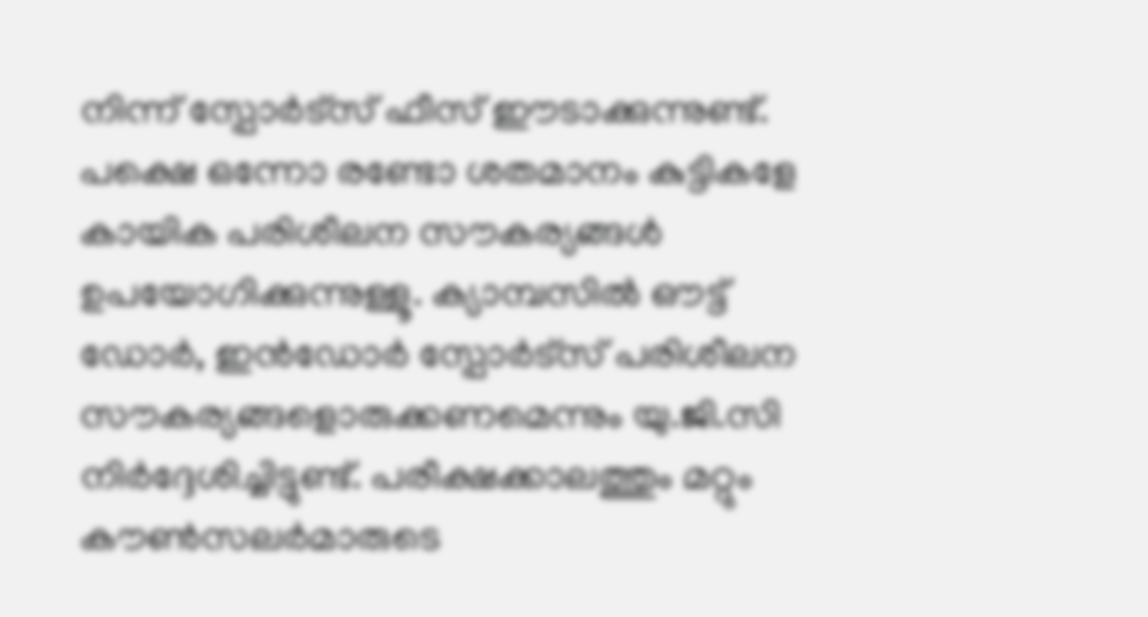നിന്ന് സ്പോർട്സ് ഫീസ് ഈടാക്കുന്നുണ്ട്. പക്ഷെ ഒന്നോ രണ്ടോ ശതമാനം കുട്ടികളേ കായിക പരിശീലന സൗകര്യങ്ങൾ ഉപയോഗിക്കുന്നുള്ളൂ. ക്യാമ്പസിൽ ഔട്ട് ഡോർ, ഇൻഡോർ സ്പോർട്സ് പരിശീലന സൗകര്യങ്ങളൊരുക്കണമെന്നും യു.ജി.സി നിർദ്ദേശിച്ചിട്ടുണ്ട്. പരീക്ഷക്കാലത്തും മറ്റും കൗൺസലർമാരുടെ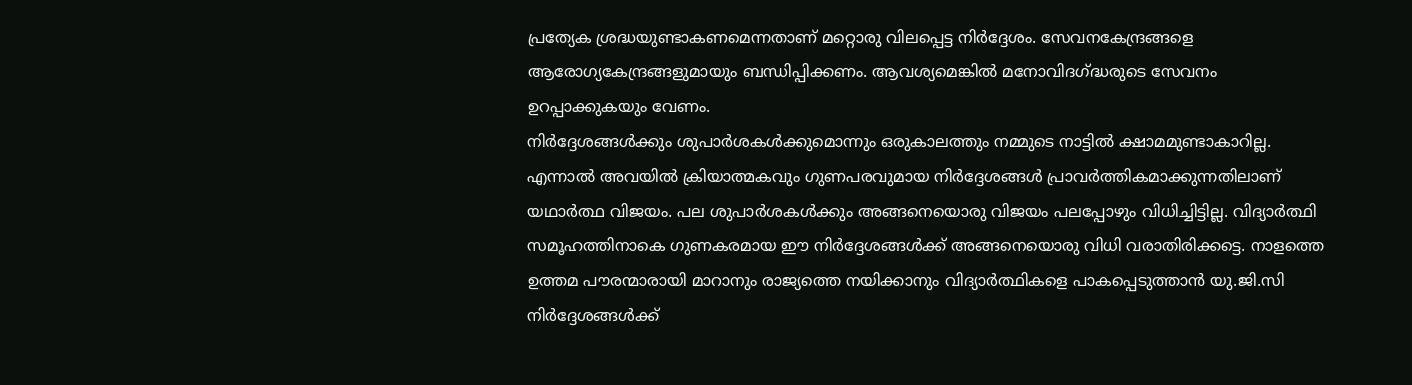പ്രത്യേക ശ്രദ്ധയുണ്ടാകണമെന്നതാണ് മറ്റൊരു വിലപ്പെട്ട നിർദ്ദേശം. സേവനകേന്ദ്രങ്ങളെ ആരോഗ്യകേന്ദ്രങ്ങളുമായും ബന്ധിപ്പിക്കണം. ആവശ്യമെങ്കിൽ മനോവിദഗ്ദ്ധരുടെ സേവനം ഉറപ്പാക്കുകയും വേണം.
നിർദ്ദേശങ്ങൾക്കും ശുപാർശകൾക്കുമൊന്നും ഒരുകാലത്തും നമ്മുടെ നാട്ടിൽ ക്ഷാമമുണ്ടാകാറില്ല. എന്നാൽ അവയിൽ ക്രിയാത്മകവും ഗുണപരവുമായ നിർദ്ദേശങ്ങൾ പ്രാവർത്തികമാക്കുന്നതിലാണ് യഥാർത്ഥ വിജയം. പല ശുപാർശകൾക്കും അങ്ങനെയൊരു വിജയം പലപ്പോഴും വിധിച്ചിട്ടില്ല. വിദ്യാർത്ഥി സമൂഹത്തിനാകെ ഗുണകരമായ ഈ നിർദ്ദേശങ്ങൾക്ക് അങ്ങനെയൊരു വിധി വരാതിരിക്കട്ടെ. നാളത്തെ ഉത്തമ പൗരന്മാരായി മാറാനും രാജ്യത്തെ നയിക്കാനും വിദ്യാർത്ഥികളെ പാകപ്പെടുത്താൻ യു.ജി.സി നിർദ്ദേശങ്ങൾക്ക്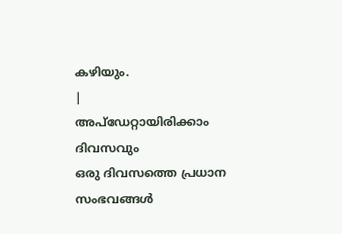കഴിയും.
|
അപ്ഡേറ്റായിരിക്കാം ദിവസവും
ഒരു ദിവസത്തെ പ്രധാന സംഭവങ്ങൾ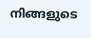നിങ്ങളുടെ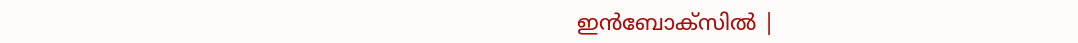ഇൻബോക്സിൽ |